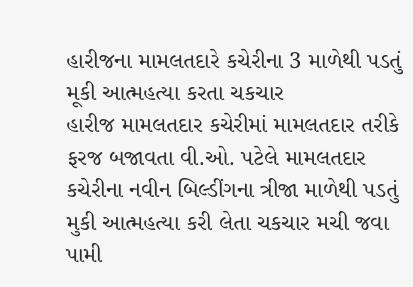હારીજના મામલતદારે કચેરીના 3 માળેથી પડતું મૂકી આત્મહત્યા કરતા ચકચાર
હારીજ મામલતદાર કચેરીમાં મામલતદાર તરીકે ફરજ બજાવતા વી.ઓ. પટેલે મામલતદાર કચેરીના નવીન બિલ્ડીંગના ત્રીજા માળેથી પડતું મુકી આત્મહત્યા કરી લેતા ચકચાર મચી જવા પામી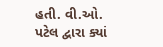હતી. વી.ઓ. પટેલ દ્વારા ક્યાં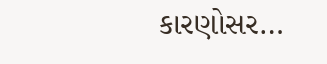કારણોસર…